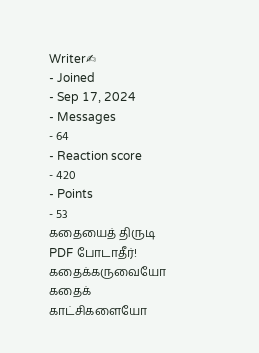Writer✍
- Joined
- Sep 17, 2024
- Messages
- 64
- Reaction score
- 420
- Points
- 53
கதையைத் திருடி PDF போடாதீர்! கதைக்கருவையோ கதைக் காட்சிகளையோ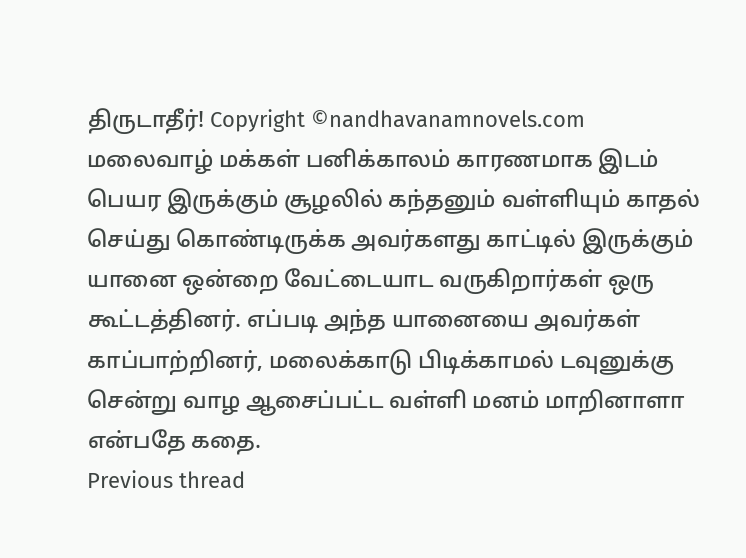திருடாதீர்! Copyright ©nandhavanamnovels.com
மலைவாழ் மக்கள் பனிக்காலம் காரணமாக இடம் பெயர இருக்கும் சூழலில் கந்தனும் வள்ளியும் காதல் செய்து கொண்டிருக்க அவர்களது காட்டில் இருக்கும் யானை ஒன்றை வேட்டையாட வருகிறார்கள் ஒரு கூட்டத்தினர். எப்படி அந்த யானையை அவர்கள் காப்பாற்றினர், மலைக்காடு பிடிக்காமல் டவுனுக்கு சென்று வாழ ஆசைப்பட்ட வள்ளி மனம் மாறினாளா என்பதே கதை.
Previous thread